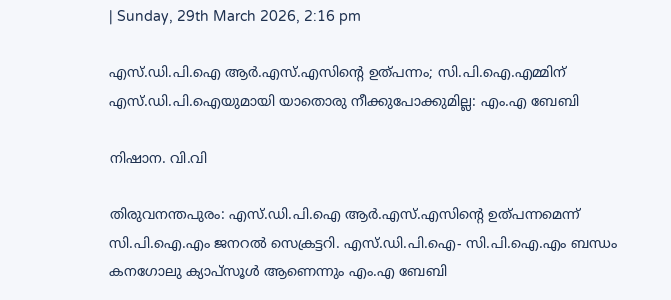| Sunday, 29th March 2026, 2:16 pm

എസ്.ഡി.പി.ഐ ആര്‍.എസ്.എസിന്റെ ഉത്പന്നം; സി.പി.ഐ.എമ്മിന് എസ്.ഡി.പി.ഐയുമായി യാതൊരു നീക്കുപോക്കുമില്ല: എം.എ ബേബി

നിഷാന. വി.വി

തിരുവനന്തപുരം: എസ്.ഡി.പി.ഐ ആര്‍.എസ്.എസിന്റെ ഉത്പന്നമെന്ന് സി.പി.ഐ.എം ജനറല്‍ സെക്രട്ടറി. എസ്.ഡി.പി.ഐ- സി.പി.ഐ.എം ബന്ധം കനഗോലു ക്യാപ്‌സൂള്‍ ആണെന്നും എം.എ ബേബി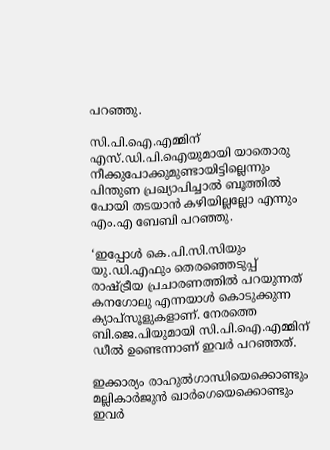പറഞ്ഞു.

സി.പി.ഐ.എമ്മിന് എസ്.ഡി.പി.ഐയുമായി യാതൊരു നീക്കുപോക്കുമുണ്ടായിട്ടില്ലെന്നും പിന്തുണ പ്രഖ്യാപിച്ചാല്‍ ബൂത്തില്‍ പോയി തടയാന്‍ കഴിയില്ലല്ലോ എന്നും എം.എ ബേബി പറഞ്ഞു.

‘ഇപ്പോള്‍ കെ.പി.സി.സിയും യു.ഡി.എഫും തെരഞ്ഞെടുപ്പ് രാഷ്ട്രീയ പ്രചാരണത്തില്‍ പറയുന്നത് കനഗോലു എന്നയാള്‍ കൊടുക്കുന്ന ക്യാപ്സൂളുകളാണ്. നേരത്തെ ബി.ജെ.പിയുമായി സി.പി.ഐ.എമ്മിന് ഡീല്‍ ഉണ്ടെന്നാണ് ഇവര്‍ പറഞ്ഞത്.

ഇക്കാര്യം രാഹുല്‍ഗാന്ധിയെക്കൊണ്ടും മല്ലികാര്‍ജുന്‍ ഖാര്‍ഗെയെക്കൊണ്ടും ഇവര്‍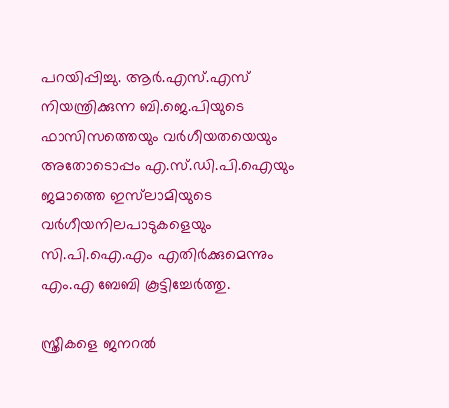പറയിപ്പിച്ചു. ആര്‍.എസ്.എസ് നിയന്ത്രിക്കുന്ന ബി.ജെ.പിയുടെ ഫാസിസത്തെയും വര്‍ഗീയതയെയും അതോടൊപ്പം എ.സ്.ഡി.പി.ഐയും ജമാത്തെ ഇസ്‌ലാമിയുടെ വര്‍ഗീയനിലപാടുകളെയും സി.പി.ഐ.എം എതിര്‍ക്കുമെന്നും എം.എ ബേബി കൂട്ടിച്ചേര്‍ത്തു.

സ്ത്രീകളെ ജനറല്‍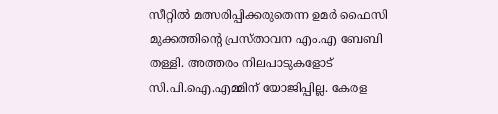സീറ്റില്‍ മത്സരിപ്പിക്കരുതെന്ന ഉമര്‍ ഫൈസി മുക്കത്തിന്റെ പ്രസ്താവന എം.എ ബേബി തള്ളി. അത്തരം നിലപാടുകളോട് സി.പി.ഐ.എമ്മിന് യോജിപ്പില്ല. കേരള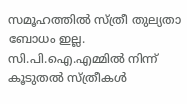സമൂഹത്തില്‍ സ്ത്രീ തുല്യതാ ബോധം ഇല്ല. സി.പി.ഐ.എമ്മില്‍ നിന്ന് കൂടുതല്‍ സ്ത്രീകള്‍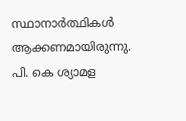സ്ഥാനാര്‍ത്ഥികള്‍ ആക്കണമായിരുന്നു. പി. കെ ശ്യാമള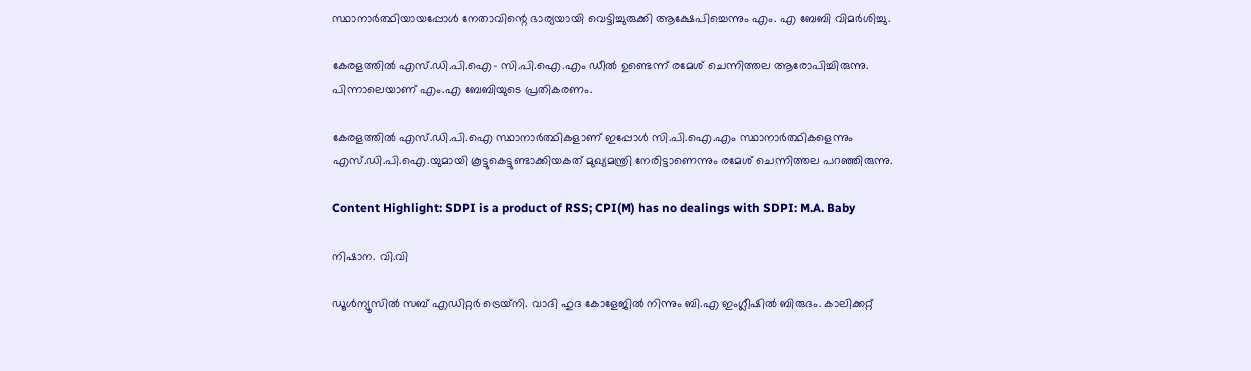സ്ഥാനാര്‍ത്ഥിയായപ്പോള്‍ നേതാവിന്റെ ഭാര്യയായി വെട്ടിച്ചുരുക്കി ആക്ഷേപിച്ചെന്നും എം. എ ബേബി വിമര്‍ശിച്ചു.

കേരളത്തില്‍ എസ്.ഡി.പി.ഐ- സി.പി.ഐ.എം ഡീല്‍ ഉണ്ടെന്ന് രമേശ് ചെന്നിത്തല ആരോപിച്ചിരുന്നു. പിന്നാലെയാണ് എം.എ ബേബിയുടെ പ്രതികരണം.

കേരളത്തില്‍ എസ്.ഡി.പി.ഐ സ്ഥാനാര്‍ത്ഥികളാണ് ഇപ്പോള്‍ സി.പി.ഐ.എം സ്ഥാനാര്‍ത്ഥികളെന്നും എസ്.ഡി.പി.ഐ.യുമായി കൂട്ടുകെട്ടുണ്ടാക്കിയകത് മുഖ്യമന്ത്രി നേരിട്ടാണെന്നും രമേശ് ചെന്നിത്തല പറഞ്ഞിരുന്നു.

Content Highlight: SDPI is a product of RSS; CPI(M) has no dealings with SDPI: M.A. Baby

നിഷാന. വി.വി

ഡൂള്‍ന്യൂസില്‍ സബ് എഡിറ്റര്‍ ട്രെയ്‌നി. വാദി ഹുദ കോളേജില്‍ നിന്നും ബി.എ ഇംഗ്ലീഷില്‍ ബിരുദം. കാലിക്കറ്റ്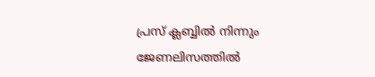പ്രസ് ക്ലബ്ബില്‍ നിന്നും ജേണലിസത്തില്‍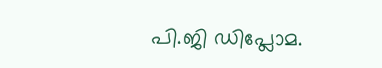പി.ജി ഡിപ്ലോമ.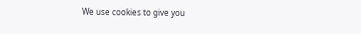We use cookies to give you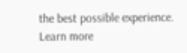the best possible experience. Learn more